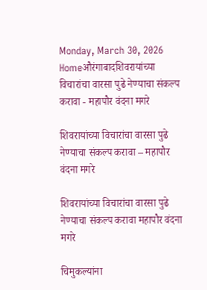Monday, March 30, 2026
Homeऔरंगाबादशिवरायांच्या विचारांचा वारसा पुढे नेण्याचा संकल्प करावा - महापौर वंदना मगरे

शिवरायांच्या विचारांचा वारसा पुढे नेण्याचा संकल्प करावा – महापौर वंदना मगरे

शिवरायांच्या विचारांचा वारसा पुढे नेण्याचा संकल्प करावा महापौर वंदना मगरे

चिमुकल्यांना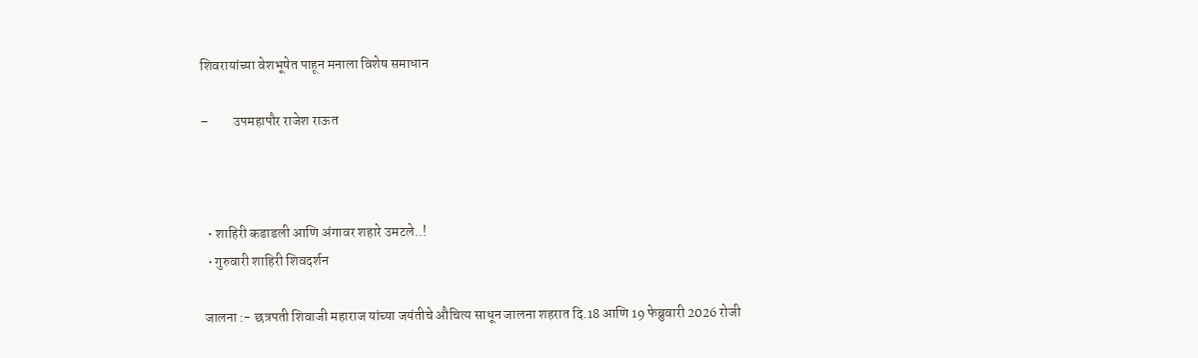शिवरायांच्या वेशभूषेत पाहून मनाला विशेष समाधान

–         उपमहापौर राजेश राऊत



  • शाहिरी कडाडली आणि अंगावर शहारे उमटले..!
  • गुरुवारी शाहिरी शिवदर्शन

 जालना :- छत्रपती शिवाजी महाराज यांच्या जयंतीचे औचित्य साधून जालना शहरात दि.18 आणि 19 फेब्रुवारी 2026 रोजी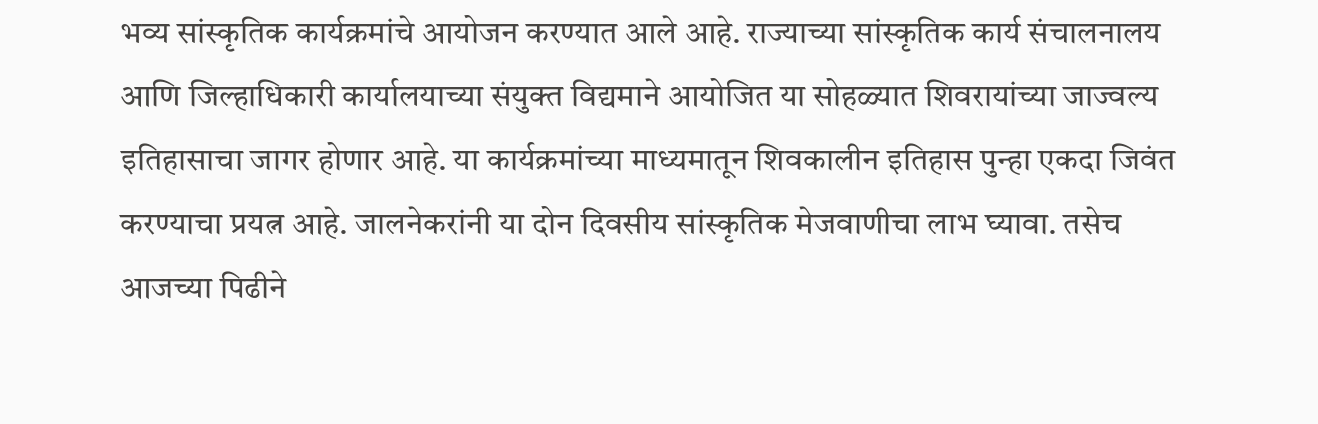भव्य सांस्कृतिक कार्यक्रमांचे आयोजन करण्यात आले आहे. राज्याच्या सांस्कृतिक कार्य संचालनालय आणि जिल्हाधिकारी कार्यालयाच्या संयुक्त विद्यमाने आयोजित या सोहळ्यात शिवरायांच्या जाज्वल्य इतिहासाचा जागर होणार आहे. या कार्यक्रमांच्या माध्यमातून शिवकालीन इतिहास पुन्हा एकदा जिवंत करण्याचा प्रयत्न आहे. जालनेकरांनी या दोन दिवसीय सांस्कृतिक मेजवाणीचा लाभ घ्यावा. तसेच आजच्या पिढीने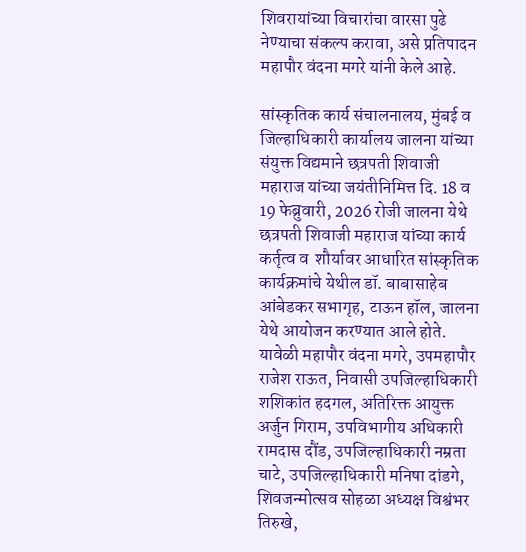शिवरायांच्या विचारांचा वारसा पुढे नेण्याचा संकल्प करावा, असे प्रतिपादन महापौर वंदना मगरे यांनी केले आहे.

सांस्कृतिक कार्य संचालनालय, मुंबई व जिल्हाधिकारी कार्यालय जालना यांच्या संयुक्त विद्यमाने छत्रपती शिवाजी महाराज यांच्या जयंतीनिमित्त दि. 18 व 19 फेब्रुवारी, 2026 रोजी जालना येथे छत्रपती शिवाजी महाराज यांच्या कार्य कर्तृत्व व  शौर्यावर आधारित सांस्कृतिक कार्यक्रमांचे येथील डॉ. बाबासाहेब आंबेडकर सभागृह, टाऊन हॉल, जालना येथे आयोजन करण्यात आले होते. यावेळी महापौर वंदना मगरे, उपमहापौर राजेश राऊत, निवासी उपजिल्हाधिकारी शशिकांत हदगल, अतिरिक्त आयुक्त अर्जुन गिराम, उपविभागीय अधिकारी रामदास दौंड, उपजिल्हाधिकारी नम्रता चाटे, उपजिल्हाधिकारी मनिषा दांडगे, शिवजन्मोत्सव सोहळा अध्यक्ष विश्वंभर तिरुखे,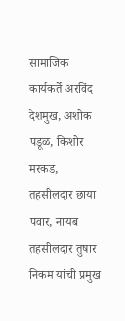सामाजिक कार्यकर्ते अरविंद देशमुख, अशोक पडूळ, किशोर मरकड, तहसीलदार छाया पवार, नायब तहसीलदार तुषार निकम यांची प्रमुख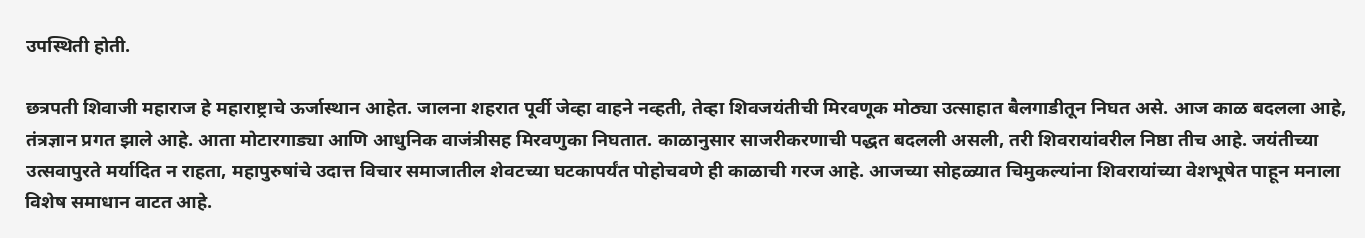उपस्थिती होती.

छत्रपती शिवाजी महाराज हे महाराष्ट्राचे ऊर्जास्थान आहेत. जालना शहरात पूर्वी जेव्हा वाहने नव्हती, तेव्हा शिवजयंतीची मिरवणूक मोठ्या उत्साहात बैलगाडीतून निघत असे. आज काळ बदलला आहे, तंत्रज्ञान प्रगत झाले आहे. आता मोटारगाड्या आणि आधुनिक वाजंत्रीसह मिरवणुका निघतात. काळानुसार साजरीकरणाची पद्धत बदलली असली, तरी शिवरायांवरील निष्ठा तीच आहे. जयंतीच्या उत्सवापुरते मर्यादित न राहता, महापुरुषांचे उदात्त विचार समाजातील शेवटच्या घटकापर्यंत पोहोचवणे ही काळाची गरज आहे. आजच्या सोहळ्यात चिमुकल्यांना शिवरायांच्या वेशभूषेत पाहून मनाला विशेष समाधान वाटत आहे.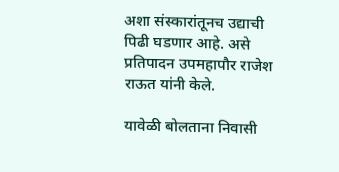अशा संस्कारांतूनच उद्याची पिढी घडणार आहे. असे प्रतिपादन उपमहापौर राजेश राऊत यांनी केले.

यावेळी बोलताना निवासी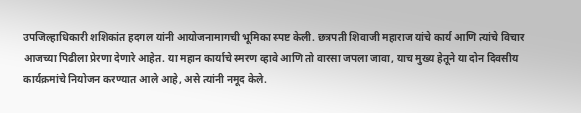उपजिल्हाधिकारी शशिकांत हदगल यांनी आयोजनामागची भूमिका स्पष्ट केली. छत्रपती शिवाजी महाराज यांचे कार्य आणि त्यांचे विचार आजच्या पिढीला प्रेरणा देणारे आहेत. या महान कार्याचे स्मरण व्हावे आणि तो वारसा जपला जावा, याच मुख्य हेतूने या दोन दिवसीय कार्यक्रमांचे नियोजन करण्यात आले आहे, असे त्यांनी नमूद केले.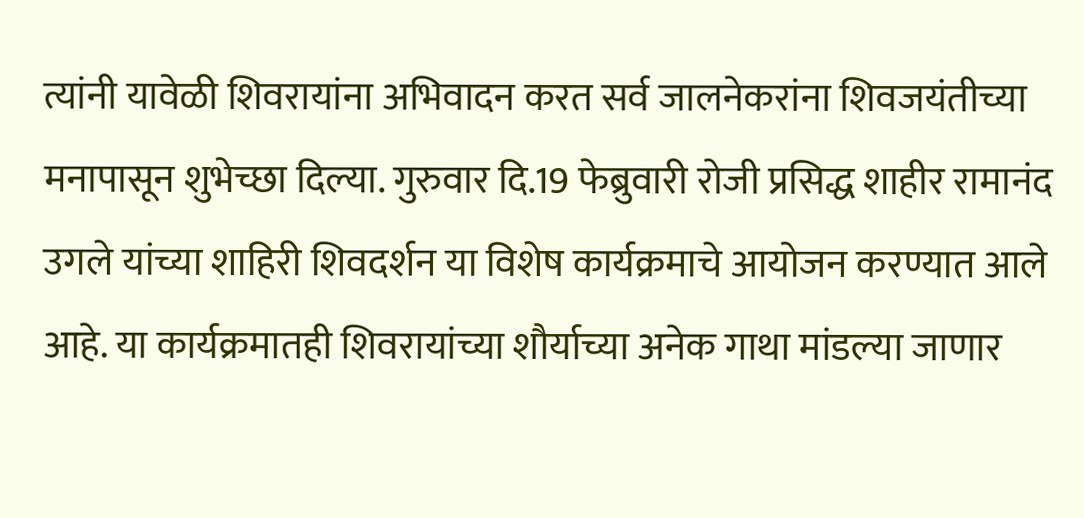त्यांनी यावेळी शिवरायांना अभिवादन करत सर्व जालनेकरांना शिवजयंतीच्या मनापासून शुभेच्छा दिल्या. गुरुवार दि.19 फेब्रुवारी रोजी प्रसिद्ध शाहीर रामानंद उगले यांच्या शाहिरी शिवदर्शन या विशेष कार्यक्रमाचे आयोजन करण्यात आले आहे. या कार्यक्रमातही शिवरायांच्या शौर्याच्या अनेक गाथा मांडल्या जाणार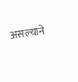असल्याने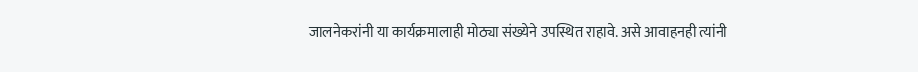जालनेकरांनी या कार्यक्रमालाही मोठ्या संख्येने उपस्थित राहावे. असे आवाहनही त्यांनी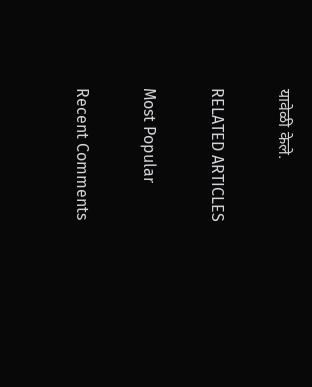यावेळी केले.

RELATED ARTICLES

Most Popular

Recent Comments